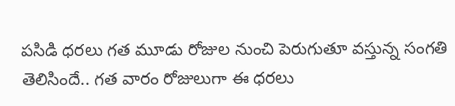పసిడి ధరలు గత మూడు రోజుల నుంచి పెరుగుతూ వస్తున్న సంగతి తెలిసిందే.. గత వారం రోజులుగా ఈ ధరలు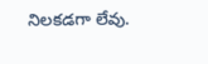నిలకడగా లేవు.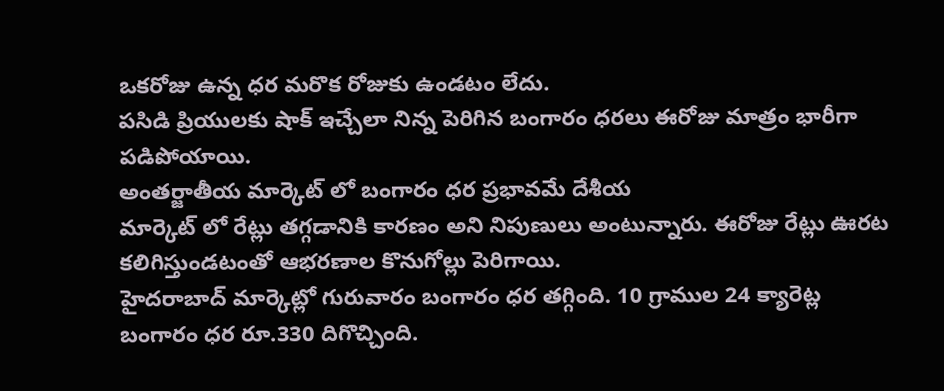ఒకరోజు ఉన్న ధర మరొక రోజుకు ఉండటం లేదు.
పసిడి ప్రియులకు షాక్ ఇచ్చేలా నిన్న పెరిగిన బంగారం ధరలు ఈరోజు మాత్రం భారీగా పడిపోయాయి.
అంతర్జాతీయ మార్కెట్ లో బంగారం ధర ప్రభావమే దేశీయ
మార్కెట్ లో రేట్లు తగ్గడానికి కారణం అని నిపుణులు అంటున్నారు. ఈరోజు రేట్లు ఊరట కలిగిస్తుండటంతో ఆభరణాల కొనుగోల్లు పెరిగాయి.
హైదరాబాద్ మార్కెట్లో గురువారం బంగారం ధర తగ్గింది. 10 గ్రాముల 24 క్యారెట్ల బంగారం ధర రూ.330 దిగొచ్చింది.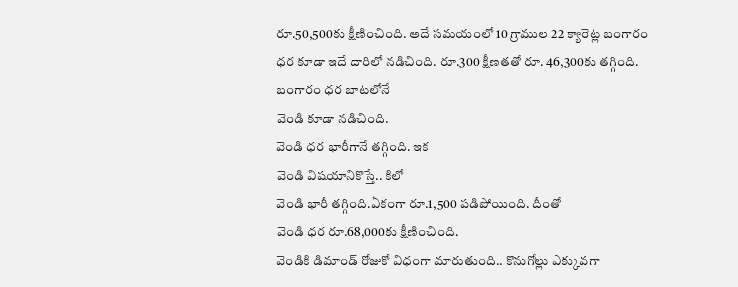రూ.50,500కు క్షీణించింది. అదే సమయంలో 10 గ్రాముల 22 క్యారెట్ల బంగారం ధర కూడా ఇదే దారిలో నడిచింది. రూ.300 క్షీణతతో రూ. 46,300కు తగ్గింది. బంగారం ధర బాటలోనే
వెండి కూడా నడిచింది.
వెండి ధర భారీగానే తగ్గింది. ఇక
వెండి విషయానికొస్తే.. కిలో
వెండి భారీ తగ్గింది.ఏకంగా రూ.1,500 పడిపోయింది. దీంతో
వెండి ధర రూ.68,000కు క్షీణించింది.
వెండికి డిమాండ్ రోజుకో విధంగా మారుతుంది.. కొనుగోల్లు ఎక్కువగా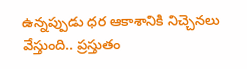ఉన్నప్పుడు ధర ఆకాశానికి నిచ్చెనలు వేస్తుంది.. ప్రస్తుతం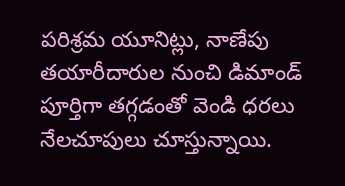పరిశ్రమ యూనిట్లు, నాణేపు తయారీదారుల నుంచి డిమాండ్ పూర్తిగా తగ్గడంతో వెండి ధరలు నేలచూపులు చూస్తున్నాయి.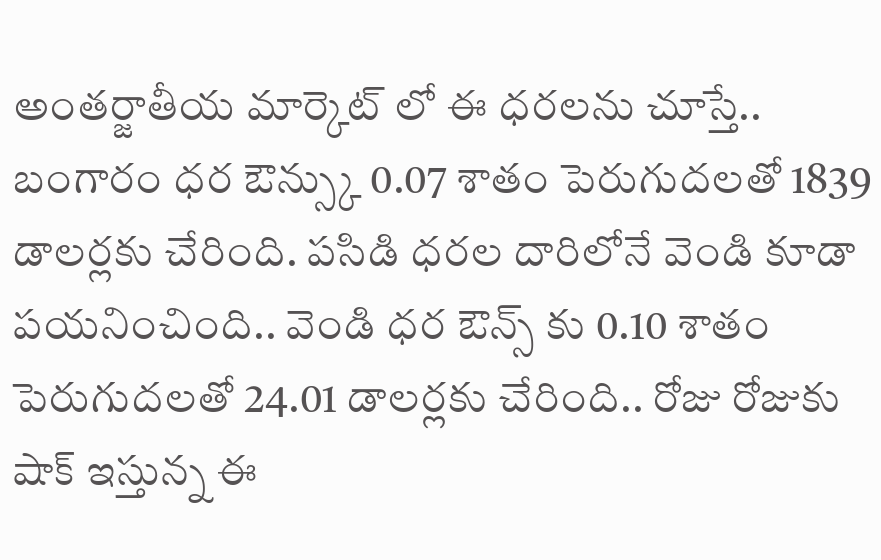అంతర్జాతీయ మార్కెట్ లో ఈ ధరలను చూస్తే.. బంగారం ధర ఔన్స్కు 0.07 శాతం పెరుగుదలతో 1839 డాలర్లకు చేరింది. పసిడి ధరల దారిలోనే వెండి కూడా పయనించింది.. వెండి ధర ఔన్స్ కు 0.10 శాతం పెరుగుదలతో 24.01 డాలర్లకు చేరింది.. రోజు రోజుకు షాక్ ఇస్తున్న ఈ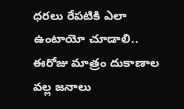ధరలు రేపటికి ఎలా ఉంటాయో చూడాలి.. ఈరోజు మాత్రం దుకాణాల వల్ల జనాలు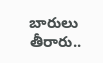బారులు తీరారు..